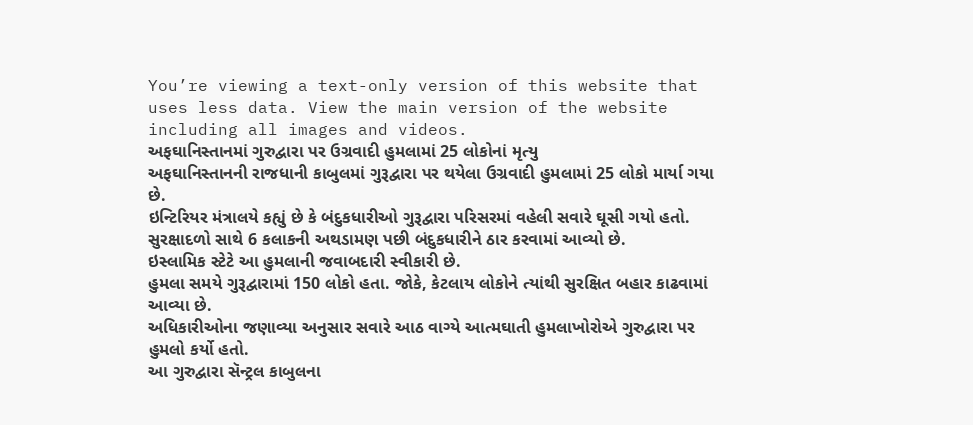You’re viewing a text-only version of this website that uses less data. View the main version of the website including all images and videos.
અફઘાનિસ્તાનમાં ગુરુદ્વારા પર ઉગ્રવાદી હુમલામાં 25 લોકોનાં મૃત્યુ
અફઘાનિસ્તાનની રાજધાની કાબુલમાં ગુરૂદ્વારા પર થયેલા ઉગ્રવાદી હુમલામાં 25 લોકો માર્યા ગયા છે.
ઇન્ટિરિયર મંત્રાલયે કહ્યું છે કે બંદુકધારીઓ ગુરૂદ્વારા પરિસરમાં વહેલી સવારે ઘૂસી ગયો હતો. સુરક્ષાદળો સાથે 6 કલાકની અથડામણ પછી બંદુકધારીને ઠાર કરવામાં આવ્યો છે.
ઇસ્લામિક સ્ટેટે આ હુમલાની જવાબદારી સ્વીકારી છે.
હુમલા સમયે ગુરૂદ્વારામાં 150 લોકો હતા. જોકે, કેટલાય લોકોને ત્યાંથી સુરક્ષિત બહાર કાઢવામાં આવ્યા છે.
અધિકારીઓના જણાવ્યા અનુસાર સવારે આઠ વાગ્યે આત્મઘાતી હુમલાખોરોએ ગુરુદ્વારા પર હુમલો કર્યો હતો.
આ ગુરુદ્વારા સૅન્ટ્રલ કાબુલના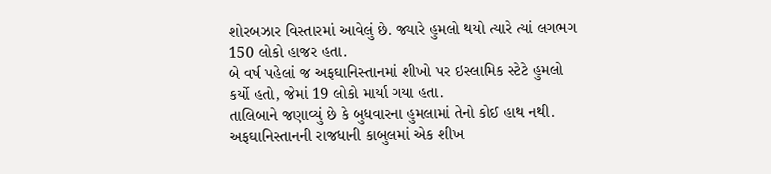શોરબઝાર વિસ્તારમાં આવેલું છે. જ્યારે હુમલો થયો ત્યારે ત્યાં લગભગ 150 લોકો હાજર હતા.
બે વર્ષ પહેલાં જ અફઘાનિસ્તાનમાં શીખો પર ઇસ્લામિક સ્ટેટે હુમલો કર્યો હતો, જેમાં 19 લોકો માર્યા ગયા હતા.
તાલિબાને જણાવ્યું છે કે બુધવારના હુમલામાં તેનો કોઈ હાથ નથી. અફઘાનિસ્તાનની રાજધાની કાબુલમાં એક શીખ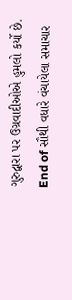ગુરુદ્વારા પર ઉગ્રવાદીઓએ હુમલો કર્યો છે.
End of સૌથી વધારે વંચાયેલા સમાચાર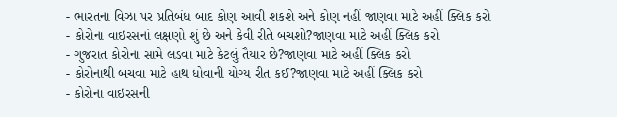- ભારતના વિઝા પર પ્રતિબંધ બાદ કોણ આવી શકશે અને કોણ નહીં જાણવા માટે અહીં ક્લિક કરો
- કોરોના વાઇરસનાં લક્ષણો શું છે અને કેવી રીતે બચશો?જાણવા માટે અહીં ક્લિક કરો
- ગુજરાત કોરોના સામે લડવા માટે કેટલું તૈયાર છે?જાણવા માટે અહીં ક્લિક કરો
- કોરોનાથી બચવા માટે હાથ ધોવાની યોગ્ય રીત કઈ?જાણવા માટે અહીં ક્લિક કરો
- કોરોના વાઇરસની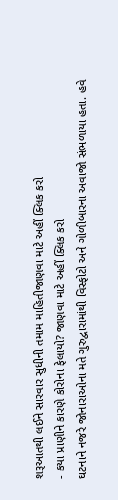શરૂઆતથી લઈને સારવાર સુધીની તમામ માહિતીજાણવા માટે અહીં ક્લિક કરો
- કયા પ્રાણીને કારણે કોરોના ફેલાયો? જાણવા માટે અહીં ક્લિક કરો
ઘટનાને નજરે જોનારાઓના મતે ગુરુદ્વારામાંથી વિસ્ફોટો અને ગોળીબારના અવાજો સંભળાયા હતા. હવે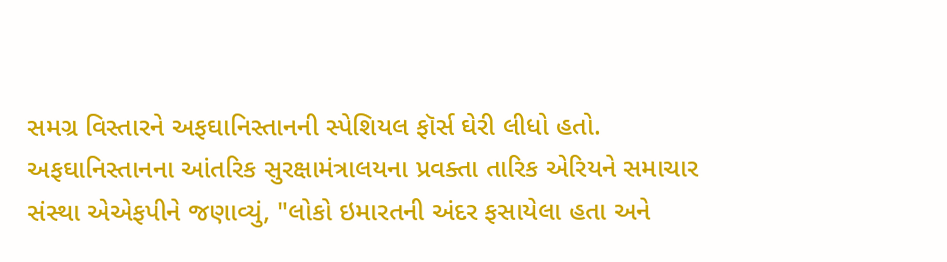સમગ્ર વિસ્તારને અફઘાનિસ્તાનની સ્પેશિયલ ફૉર્સ ઘેરી લીધો હતો.
અફઘાનિસ્તાનના આંતરિક સુરક્ષામંત્રાલયના પ્રવક્તા તારિક એરિયને સમાચાર સંસ્થા એએફપીને જણાવ્યું, "લોકો ઇમારતની અંદર ફસાયેલા હતા અને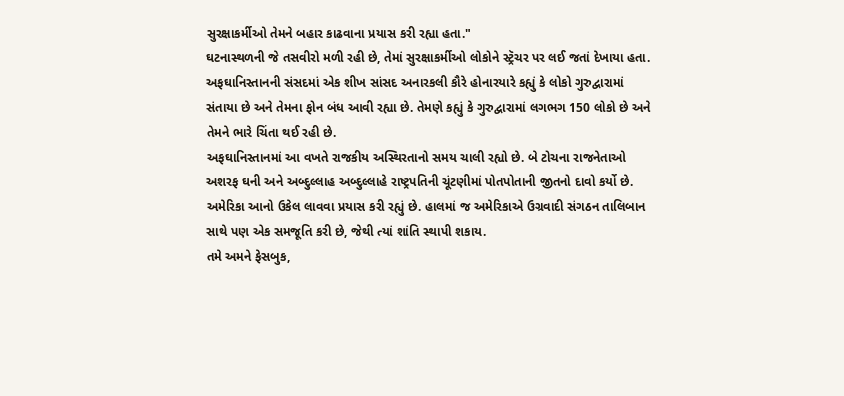સુરક્ષાકર્મીઓ તેમને બહાર કાઢવાના પ્રયાસ કરી રહ્યા હતા."
ઘટનાસ્થળની જે તસવીરો મળી રહી છે, તેમાં સુરક્ષાકર્મીઓ લોકોને સ્ટ્રૅચર પર લઈ જતાં દેખાયા હતા.
અફઘાનિસ્તાનની સંસદમાં એક શીખ સાંસદ અનારકલી કૌરે હોનારયારે કહ્યું કે લોકો ગુરુદ્વારામાં સંતાયા છે અને તેમના ફોન બંધ આવી રહ્યા છે. તેમણે કહ્યું કે ગુરુદ્વારામાં લગભગ 150 લોકો છે અને તેમને ભારે ચિંતા થઈ રહી છે.
અફઘાનિસ્તાનમાં આ વખતે રાજકીય અસ્થિરતાનો સમય ચાલી રહ્યો છે. બે ટોચના રાજનેતાઓ અશરફ ઘની અને અબ્દુલ્લાહ અબ્દુલ્લાહે રાષ્ટ્રપતિની ચૂંટણીમાં પોતપોતાની જીતનો દાવો કર્યો છે.
અમેરિકા આનો ઉકેલ લાવવા પ્રયાસ કરી રહ્યું છે. હાલમાં જ અમેરિકાએ ઉગ્રવાદી સંગઠન તાલિબાન સાથે પણ એક સમજૂતિ કરી છે, જેથી ત્યાં શાંતિ સ્થાપી શકાય.
તમે અમને ફેસબુક,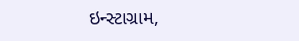ઇન્સ્ટાગ્રામ,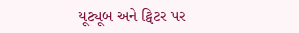યૂટ્યૂબ અને ટ્વિટર પર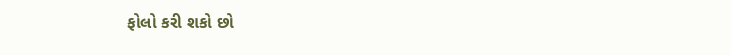ફોલો કરી શકો છો